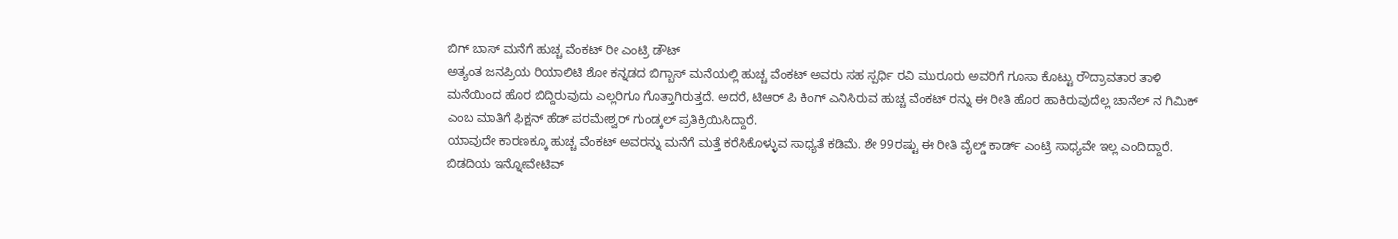ಬಿಗ್ ಬಾಸ್ ಮನೆಗೆ ಹುಚ್ಚ ವೆಂಕಟ್ ರೀ ಎಂಟ್ರಿ ಡೌಟ್
ಅತ್ಯಂತ ಜನಪ್ರಿಯ ರಿಯಾಲಿಟಿ ಶೋ ಕನ್ನಡದ ಬಿಗ್ಬಾಸ್ ಮನೆಯಲ್ಲಿ ಹುಚ್ಚ ವೆಂಕಟ್ ಅವರು ಸಹ ಸ್ಪರ್ಧಿ ರವಿ ಮುರೂರು ಅವರಿಗೆ ಗೂಸಾ ಕೊಟ್ಟು ರೌದ್ರಾವತಾರ ತಾಳಿ ಮನೆಯಿಂದ ಹೊರ ಬಿದ್ದಿರುವುದು ಎಲ್ಲರಿಗೂ ಗೊತ್ತಾಗಿರುತ್ತದೆ. ಅದರೆ, ಟಿಆರ್ ಪಿ ಕಿಂಗ್ ಎನಿಸಿರುವ ಹುಚ್ಚ ವೆಂಕಟ್ ರನ್ನು ಈ ರೀತಿ ಹೊರ ಹಾಕಿರುವುದೆಲ್ಲ ಚಾನೆಲ್ ನ ಗಿಮಿಕ್ ಎಂಬ ಮಾತಿಗೆ ಫಿಕ್ಷನ್ ಹೆಡ್ ಪರಮೇಶ್ವರ್ ಗುಂಡ್ಕಲ್ ಪ್ರತಿಕ್ರಿಯಿಸಿದ್ದಾರೆ.
ಯಾವುದೇ ಕಾರಣಕ್ಕೂ ಹುಚ್ಚ ವೆಂಕಟ್ ಅವರನ್ನು ಮನೆಗೆ ಮತ್ತೆ ಕರೆಸಿಕೊಳ್ಳುವ ಸಾಧ್ಯತೆ ಕಡಿಮೆ. ಶೇ 99ರಷ್ಟು ಈ ರೀತಿ ವೈಲ್ಡ್ ಕಾರ್ಡ್ ಎಂಟ್ರಿ ಸಾಧ್ಯವೇ ಇಲ್ಲ ಎಂದಿದ್ದಾರೆ.
ಬಿಡದಿಯ ಇನ್ನೋವೇಟಿವ್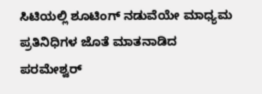ಸಿಟಿಯಲ್ಲಿ ಶೂಟಿಂಗ್ ನಡುವೆಯೇ ಮಾಧ್ಯಮ ಪ್ರತಿನಿಧಿಗಳ ಜೊತೆ ಮಾತನಾಡಿದ ಪರಮೇಶ್ವರ್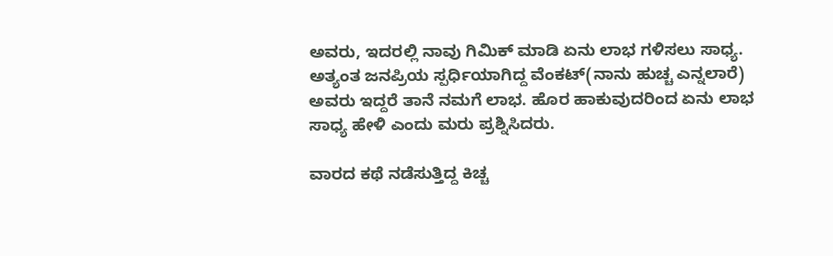ಅವರು, ಇದರಲ್ಲಿ ನಾವು ಗಿಮಿಕ್ ಮಾಡಿ ಏನು ಲಾಭ ಗಳಿಸಲು ಸಾಧ್ಯ. ಅತ್ಯಂತ ಜನಪ್ರಿಯ ಸ್ಪರ್ಧಿಯಾಗಿದ್ದ ವೆಂಕಟ್(ನಾನು ಹುಚ್ಚ ಎನ್ನಲಾರೆ) ಅವರು ಇದ್ದರೆ ತಾನೆ ನಮಗೆ ಲಾಭ. ಹೊರ ಹಾಕುವುದರಿಂದ ಏನು ಲಾಭ ಸಾಧ್ಯ ಹೇಳಿ ಎಂದು ಮರು ಪ್ರಶ್ನಿಸಿದರು.

ವಾರದ ಕಥೆ ನಡೆಸುತ್ತಿದ್ದ ಕಿಚ್ಚ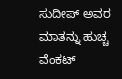ಸುದೀಪ್ ಅವರ ಮಾತನ್ನು ಹುಚ್ಚ ವೆಂಕಟ್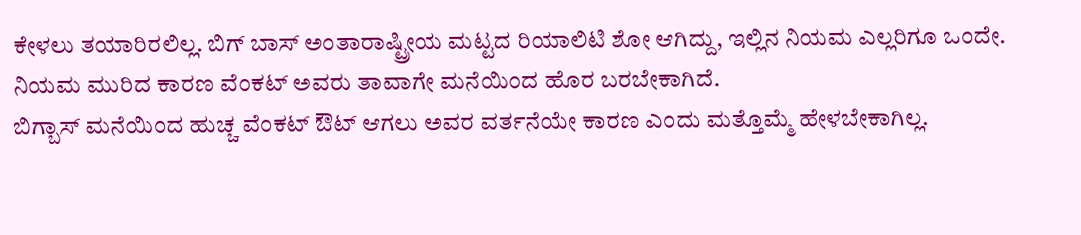ಕೇಳಲು ತಯಾರಿರಲಿಲ್ಲ. ಬಿಗ್ ಬಾಸ್ ಅಂತಾರಾಷ್ಟ್ರೀಯ ಮಟ್ಟದ ರಿಯಾಲಿಟಿ ಶೋ ಆಗಿದ್ದು, ಇಲ್ಲಿನ ನಿಯಮ ಎಲ್ಲರಿಗೂ ಒಂದೇ. ನಿಯಮ ಮುರಿದ ಕಾರಣ ವೆಂಕಟ್ ಅವರು ತಾವಾಗೇ ಮನೆಯಿಂದ ಹೊರ ಬರಬೇಕಾಗಿದೆ.
ಬಿಗ್ಬಾಸ್ ಮನೆಯಿಂದ ಹುಚ್ಚ ವೆಂಕಟ್ ಔಟ್ ಆಗಲು ಅವರ ವರ್ತನೆಯೇ ಕಾರಣ ಎಂದು ಮತ್ತೊಮ್ಮೆ ಹೇಳಬೇಕಾಗಿಲ್ಲ.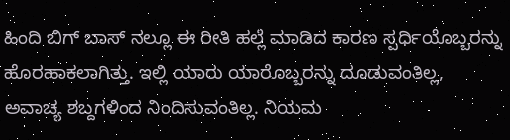ಹಿಂದಿ ಬಿಗ್ ಬಾಸ್ ನಲ್ಲೂ ಈ ರೀತಿ ಹಲ್ಲೆ ಮಾಡಿದ ಕಾರಣ ಸ್ಪರ್ಧಿಯೊಬ್ಬರನ್ನು ಹೊರಹಾಕಲಾಗಿತ್ತು. ಇಲ್ಲಿ ಯಾರು ಯಾರೊಬ್ಬರನ್ನು ದೂಡುವಂತಿಲ್ಲ, ಅವಾಚ್ಯ ಶಬ್ದಗಳಿಂದ ನಿಂದಿಸುವಂತಿಲ್ಲ. ನಿಯಮ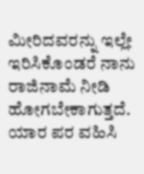ಮೀರಿದವರನ್ನು ಇಲ್ಲೇ ಇರಿಸಿಕೊಂಡರೆ ನಾನು ರಾಜಿನಾಮೆ ನೀಡಿ ಹೋಗಬೇಕಾಗುತ್ತದೆ. ಯಾರ ಪರ ವಹಿಸಿ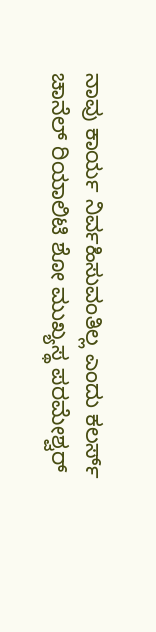ನಾವು ಕಾರ್ಯ ನಿರ್ವಹಿಸುವಂತಿಲ್ಲ ಎಂದು ಕಲರ್ಸ್ ಚಾನೆಲ್ ರಿಯಾಲಿಟಿ ಶೋ ಮುಖ್ಯಸ್ಥ ಪರಮೇಶ್ವರ್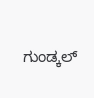ಗುಂಡ್ಕಲ್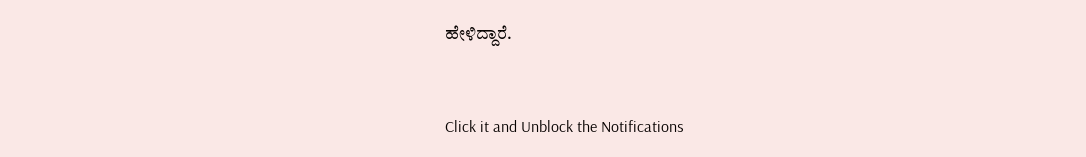ಹೇಳಿದ್ದಾರೆ.


Click it and Unblock the Notifications